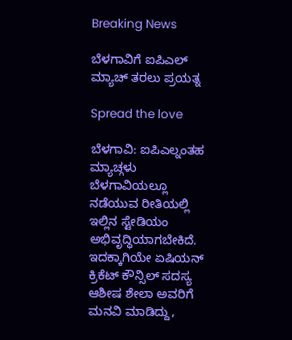Breaking News

ಬೆಳಗಾವಿಗೆ ಐಪಿಎಲ್ ಮ್ಯಾಚ್ ತರಲು ಪ್ರಯತ್ನ

Spread the love

ಬೆಳಗಾವಿ: ಐಪಿಎಲ್ನಂತಹ ಮ್ಯಾಚ್ಗಳು ಬೆಳಗಾವಿಯಲ್ಲೂ ನಡೆಯುವ ರೀತಿಯಲ್ಲಿ ಇಲ್ಲಿನ ಸ್ಟೇಡಿಯಂ ಅಭಿವೃದ್ಧಿಯಾಗಬೇಕಿದೆ. ಇದಕ್ಕಾಗಿಯೇ ಏಷಿಯನ್ ಕ್ರಿಕೆಟ್ ಕೌನ್ಸಿಲ್ ಸದಸ್ಯ ಆಶೀಷ ಶೇಲಾ ಅವರಿಗೆ ಮನವಿ ಮಾಡಿದ್ದು,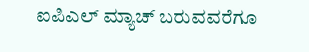ಐಪಿಎಲ್ ಮ್ಯಾಚ್ ಬರುವವರೆಗೂ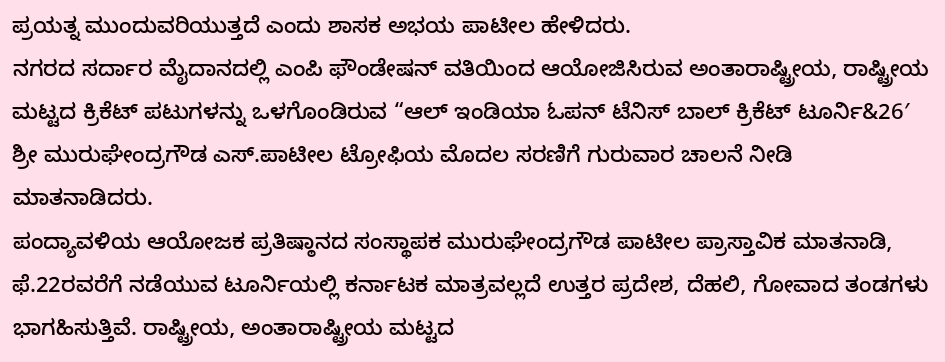ಪ್ರಯತ್ನ ಮುಂದುವರಿಯುತ್ತದೆ ಎಂದು ಶಾಸಕ ಅಭಯ ಪಾಟೀಲ ಹೇಳಿದರು.
ನಗರದ ಸರ್ದಾರ ಮೈದಾನದಲ್ಲಿ ಎಂಪಿ ಫೌಂಡೇಷನ್ ವತಿಯಿಂದ ಆಯೋಜಿಸಿರುವ ಅಂತಾರಾಷ್ಟ್ರೀಯ, ರಾಷ್ಟ್ರೀಯ ಮಟ್ಟದ ಕ್ರಿಕೆಟ್ ಪಟುಗಳನ್ನು ಒಳಗೊಂಡಿರುವ “ಆಲ್ ಇಂಡಿಯಾ ಓಪನ್ ಟೆನಿಸ್ ಬಾಲ್ ಕ್ರಿಕೆಟ್ ಟೂರ್ನಿ&26′ ಶ್ರೀ ಮುರುಘೇಂದ್ರಗೌಡ ಎಸ್.ಪಾಟೀಲ ಟ್ರೋಫಿಯ ಮೊದಲ ಸರಣಿಗೆ ಗುರುವಾರ ಚಾಲನೆ ನೀಡಿ ಮಾತನಾಡಿದರು.
ಪಂದ್ಯಾವಳಿಯ ಆಯೋಜಕ ಪ್ರತಿಷ್ಠಾನದ ಸಂಸ್ಥಾಪಕ ಮುರುಘೇಂದ್ರಗೌಡ ಪಾಟೀಲ ಪ್ರಾಸ್ತಾವಿಕ ಮಾತನಾಡಿ, ಫೆ.22ರವರೆಗೆ ನಡೆಯುವ ಟೂರ್ನಿಯಲ್ಲಿ ಕರ್ನಾಟಕ ಮಾತ್ರವಲ್ಲದೆ ಉತ್ತರ ಪ್ರದೇಶ, ದೆಹಲಿ, ಗೋವಾದ ತಂಡಗಳು ಭಾಗಹಿಸುತ್ತಿವೆ. ರಾಷ್ಟ್ರೀಯ, ಅಂತಾರಾಷ್ಟ್ರೀಯ ಮಟ್ಟದ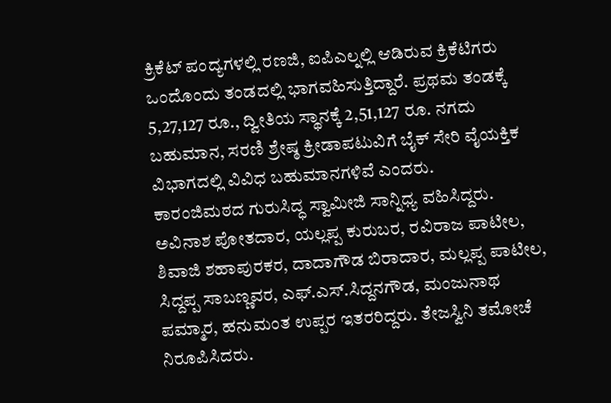ಕ್ರಿಕೆಟ್ ಪಂದ್ಯಗಳಲ್ಲಿ ರಣಜಿ, ಐಪಿಎಲ್ನಲ್ಲಿ ಆಡಿರುವ ಕ್ರಿಕೆಟಿಗರು ಒಂದೊಂದು ತಂಡದಲ್ಲಿ ಭಾಗವಹಿಸುತ್ತಿದ್ದಾರೆ. ಪ್ರಥಮ ತಂಡಕ್ಕೆ 5,27,127 ರೂ., ದ್ವೀತಿಯ ಸ್ಥಾನಕ್ಕೆ 2,51,127 ರೂ. ನಗದು ಬಹುಮಾನ, ಸರಣಿ ಶ್ರೇಷ್ಠ ಕ್ರೀಡಾಪಟುವಿಗೆ ಬೈಕ್ ಸೇರಿ ವೈಯಕ್ತಿಕ ವಿಭಾಗದಲ್ಲಿ ವಿವಿಧ ಬಹುಮಾನಗಳಿವೆ ಎಂದರು.
ಕಾರಂಜಿಮಠದ ಗುರುಸಿದ್ಧ ಸ್ವಾಮೀಜಿ ಸಾನ್ನಿಧ್ಯ ವಹಿಸಿದ್ದರು. ಅವಿನಾಶ ಪೋತದಾರ, ಯಲ್ಲಪ್ಪ ಕುರುಬರ, ರವಿರಾಜ ಪಾಟೀಲ, ಶಿವಾಜಿ ಶಹಾಪುರಕರ, ದಾದಾಗೌಡ ಬಿರಾದಾರ, ಮಲ್ಲಪ್ಪ ಪಾಟೀಲ, ಸಿದ್ದಪ್ಪ ಸಾಬಣ್ಣವರ, ಎಫ್.ಎಸ್.ಸಿದ್ದನಗೌಡ, ಮಂಜುನಾಥ ಪಮ್ಮಾರ, ಹನುಮಂತ ಉಪ್ಪರ ಇತರರಿದ್ದರು. ತೇಜಸ್ವಿನಿ ತಮೋಚೆ ನಿರೂಪಿಸಿದರು.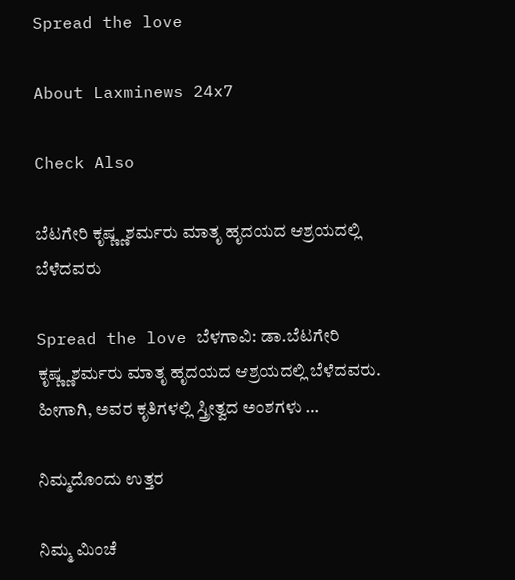Spread the love

About Laxminews 24x7

Check Also

ಬೆಟಗೇರಿ ಕೃಷ್ಣ್ಣಶರ್ಮರು ಮಾತೃ ಹೃದಯದ ಆಶ್ರಯದಲ್ಲಿ ಬೆಳೆದವರು

Spread the love ಬೆಳಗಾವಿ: ಡಾ.ಬೆಟಗೇರಿ ಕೃಷ್ಣ್ಣಶರ್ಮರು ಮಾತೃ ಹೃದಯದ ಆಶ್ರಯದಲ್ಲಿ ಬೆಳೆದವರು. ಹೀಗಾಗಿ, ಅವರ ಕೃತಿಗಳಲ್ಲಿ ಸ್ತ್ರೀತ್ವದ ಅಂಶಗಳು …

ನಿಮ್ಮದೊಂದು ಉತ್ತರ

ನಿಮ್ಮ ಮಿಂಚೆ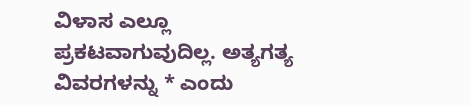ವಿಳಾಸ ಎಲ್ಲೂ ಪ್ರಕಟವಾಗುವುದಿಲ್ಲ. ಅತ್ಯಗತ್ಯ ವಿವರಗಳನ್ನು * ಎಂದು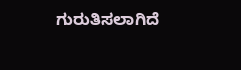ಗುರುತಿಸಲಾಗಿದೆ